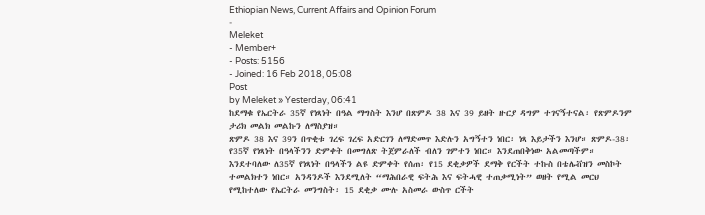Ethiopian News, Current Affairs and Opinion Forum
-
Meleket
- Member+
- Posts: 5156
- Joined: 16 Feb 2018, 05:08
Post
by Meleket » Yesterday, 06:41
ከደማቁ የኤርትራ 35ኛ የነጻነት በዓል ማግስት እንሆ በጽምዶ 38 እና 39 ይዘት ዙርያ ዳግም ተገናኝተናል፡ የጽምዶንም ታሪክ መልክ መልኩን ለማስያዝ።
ጽምዶ 38 እና 39ን በጥቂቱ ገረፍ ገረፍ አድርገን ለማድመጥ እድሉን አግኝተን ነበር፡ ነጻ እይታችን እንሆ። ጽምዶ-38፡ የ35ኛ የነጻነት በዓላችንን ድምቀት በመግለጽ ትጀምራለች ብለን ገምተን ነበር። እንደጠበቅነው አልመጣችም። እንደተባለው ለ35ኛ የነጻነት በዓላችን ልዩ ድምቀት የሰጠ፡ የ15 ደቂቃዎች ደማቅ የርችት ተኩስ በቴሌቭዝን መስኮት ተመልክተን ነበር። አንዳንዶች እንደሚለት “ማሕበራዊ ፍትሕ እና ፍትሓዊ ተጠቃሚነት” ወዘት የሚል መርህ የሚከተለው የኤርትራ መንግስት፡ 15 ደቂቃ ሙሉ አስመራ ውስጥ ርችት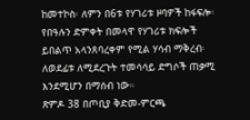ከመተኮስ፡ ለምን በ6ቱ የሃገሪቱ ዞባዎች ከፋፍሎ፡ የበዓሉን ድምቀት በመላዋ የሃገሪቱ ክፍሎች ይበልጥ አላንጸባረቀም የሚል ሃሳብ ማቅረብ፡ ለወደፊቱ ለሚደረጉት ተመሳሳይ ድግሶች ጠቃሚ እንደሚሆን በማሰብ ነው።
ጽምዶ 38 በጦቢያ ቅድመ-ምርጫ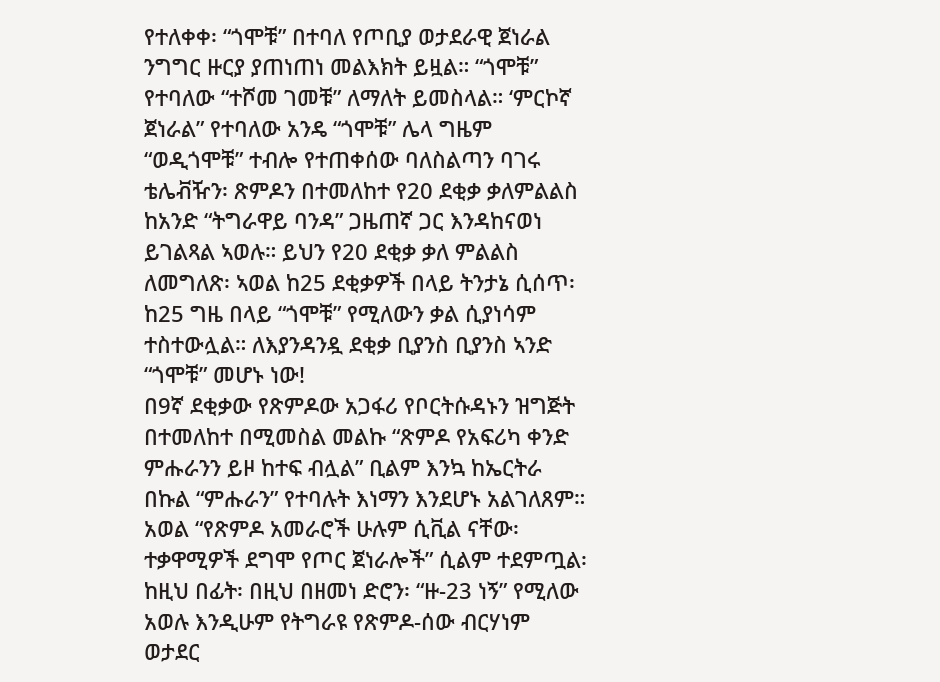የተለቀቀ፡ “ጎሞቹ” በተባለ የጦቢያ ወታደራዊ ጀነራል ንግግር ዙርያ ያጠነጠነ መልእክት ይዟል። “ጎሞቹ” የተባለው “ተሾመ ገመቹ” ለማለት ይመስላል። ‘ምርኮኛ ጀነራል” የተባለው አንዴ “ጎሞቹ” ሌላ ግዜም “ወዲጎሞቹ” ተብሎ የተጠቀሰው ባለስልጣን ባገሩ ቴሌቭዥን፡ ጽምዶን በተመለከተ የ20 ደቂቃ ቃለምልልስ ከአንድ “ትግራዋይ ባንዳ” ጋዜጠኛ ጋር እንዳከናወነ ይገልጻል ኣወሉ። ይህን የ20 ደቂቃ ቃለ ምልልስ ለመግለጽ፡ ኣወል ከ25 ደቂቃዎች በላይ ትንታኔ ሲሰጥ፡ ከ25 ግዜ በላይ “ጎሞቹ” የሚለውን ቃል ሲያነሳም ተስተውሏል። ለእያንዳንዷ ደቂቃ ቢያንስ ቢያንስ ኣንድ “ጎሞቹ” መሆኑ ነው!
በ9ኛ ደቂቃው የጽምዶው አጋፋሪ የቦርትሱዳኑን ዝግጅት በተመለከተ በሚመስል መልኩ “ጽምዶ የአፍሪካ ቀንድ ምሑራንን ይዞ ከተፍ ብሏል” ቢልም እንኳ ከኤርትራ በኩል “ምሑራን” የተባሉት እነማን እንደሆኑ አልገለጸም። አወል “የጽምዶ አመራሮች ሁሉም ሲቪል ናቸው፡ ተቃዋሚዎች ደግሞ የጦር ጀነራሎች” ሲልም ተደምጧል፡ ከዚህ በፊት፡ በዚህ በዘመነ ድሮን፡ “ዙ-23 ነኝ” የሚለው አወሉ እንዲሁም የትግራዩ የጽምዶ-ሰው ብርሃነም ወታደር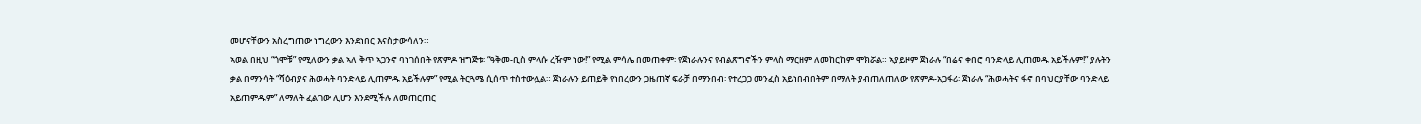መሆናቸውን አስረግጠው ነግረውን እንደነበር እናስታውሳለን።
ኣወል በዚህ “ጎሞቹ” የሚለውን ቃል ኣለ ቅጥ ኣጋንኖ ባነገሰበት የጽምዶ ዝግጅቱ፡ “ዓቅመ-ቢስ ምላሱ ረዥም ነው!” የሚል ምሳሌ በመጠቀም፡ የጀነራሉንና የብልጽግኖችን ምላስ ማርዘም ለመከርከም ሞክሯል። ኣያይዞም ጀነራሉ “በሬና ቀበሮ ባንድላይ ሊጠመዱ አይችሉም!” ያሉትን ቃል በማንሳት “ሻዕብያና ሕወሓት ባንድላይ ሊጠምዱ አይችሉም” የሚል ትርጓሜ ሲሰጥ ተስተውሏል። ጀነራሉን ይጠይቅ የነበረውን ጋዜጠኛ ፍራቻ በማንበብ፡ የተረጋጋ መንፈስ አይነበብበትም በማለት ያብጠለጠለው የጽምዶ-አጋፋሪ፡ ጀነራሉ “ሕወሓትና ፋኖ በባህርያቸው ባንድላይ አይጠምዱም” ለማለት ፈልገው ሊሆን እንደሚችሉ ለመጠርጠር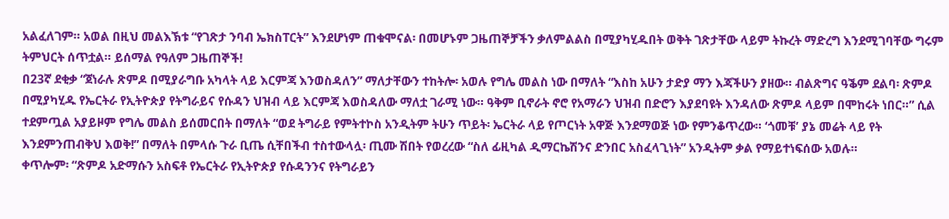አልፈለገም። አወል በዚህ መልእኽቱ “የገጽታ ንባብ ኤክስፐርት” እንደሆነም ጠቁሞናል፡ በመሆኑም ጋዜጠኞቻችን ቃለምልልስ በሚያካሂዱበት ወቅት ገጽታቸው ላይም ትኩረት ማድረግ እንደሚገባቸው ግሩም ትምህርት ሰጥቷል። ይሰማል የዓለም ጋዜጠኞች!
በ23ኛ ደቂቃ “ጀነራሉ ጽምዶ በሚያራግቡ አካላት ላይ እርምጃ እንወስዳለን” ማለታቸውን ተከትሎ፡ አወሉ የግሌ መልስ ነው በማለት “እስከ አሁን ታድያ ማን እጃችሁን ያዘው። ብልጽግና ዓቕም ደልባ፡ ጽምዶ በሚያካሂዱ የኤርትራ የኢትዮጵያ የትግራይና የሱዳን ህዝብ ላይ እርምጃ እወስዳለው ማለቷ ገራሚ ነው። ዓቅም ቢኖራት ኖሮ የአማራን ህዝብ በድሮን እያደባዩት እንዳለው ጽምዶ ላይም በሞከሩት ነበር።” ሲል ተደምጧል አያይዞም የግሌ መልስ ይሰመርበት በማለት “ወደ ትግራይ የምትተኮስ አንዲትም ትሁን ጥይት፡ ኤርትራ ላይ የጦርነት አዋጅ እንደማወጅ ነው የምንቆጥረው። ‘ጎመቹ’ ያኔ መሬት ላይ የት እንደምንጠብቅህ እወቅ!” በማለት በምላሱ ጉራ ቢጤ ሲቸበችብ ተስተውላሏ፡ ጢሙ ሽበት የወረረው “ስለ ፊዚካል ዲማርኬሽንና ድንበር አስፈላጊነት” አንዲትም ቃል የማይተነፍሰው አወሉ።
ቀጥሎም፡ “ጽምዶ አድማሱን አስፍቶ የኤርትራ የኢትዮጵያ የሱዳንንና የትግራይን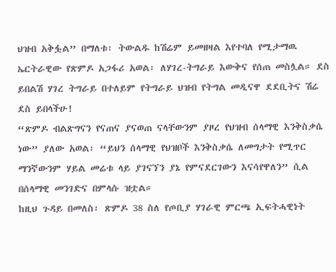ህዝብ አቅፏል” በማለቱ፡ ትውልዱ ከሽሬም ይመዘዛል እየተባለ የሚታማዉ ኤርትራዊው የጽምዶ አጋፋሪ አወል፡ ለሃገረ-ትግራይ እውቅና የሰጠ መስሏል። ደስ ይበልሽ ሃገረ ትግራይ በተለይም የትግራይ ህዝብ የትግል መዲናዋ ደደቢትና ሽሬ ደስ ይበላችሁ!
“ጽምዶ ብልጽግናን የናጠና ያናወጠ ናላቸውንም ያዞረ የህዝብ ሰላማዊ እንቅስቃሴ ነው” ያለው አወል፡ “ይህን ሰላማዊ የህዝቦች እንቅስቃሴ ለመግታት የሚጥር ማንኛውንም ሃይል መሬቱ ላይ ያገናኘን ያኔ የምናደርገውን እናሳየዋለን” ሲል በሰላማዊ መንገድና በምላሱ ዝቷል።
ከዚህ ጉዳይ በመለስ፡ ጽምዶ 38 ስለ የጦቢያ ሃገራዊ ምርጫ ኢፍትሓዊነት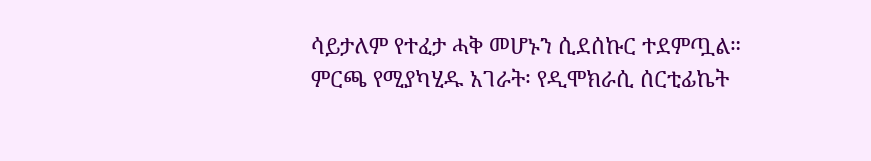ሳይታለም የተፈታ ሓቅ መሆኑን ሲደሰኩር ተደምጧል። ምርጫ የሚያካሂዱ አገራት፡ የዲሞክራሲ ሰርቲፊኬት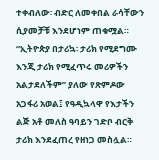ተቀብለው፡ ብድር ለመቀበል ራሳቸውን ሲያመቻቹ እንደሆነም ጠቁሟል። “ኢትዮጵያ በታሪኳ፡ ታሪክ የሚደግሙ እንጂ ታሪክ የሚፈጥሩ መሪዎችን አልታደለችም” ያለው የጽምዶው አጋፋሪ አወል፤ የዓዲኳላዋ የእታችን ልጅ አቶ መለስ ዓባይን ገድቦ ብርቅ ታሪክ እንደፈጠረ የዘነጋ መስሏል።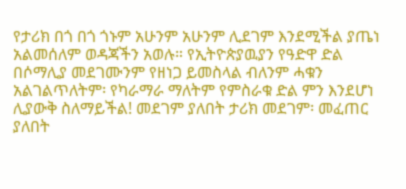የታሪክ በጎ በጎ ጎኑም አሁንም አሁንም ሊደገም እንደሚችል ያጤነ አልመሰለም ወዳጃችን አወሉ። የኢትዮጵያዉያን የዓድዋ ድል በሶማሊያ መደገሙንም የዘነጋ ይመስላል ብለንም ሓቁን አልገልጥለትም፡ የካራማራ ማለትም የምስራቁ ድል ምን እንደሆነ ሊያውቅ ስለማይችል! መደገም ያለበት ታሪክ መደገም፡ መፈጠር ያለበት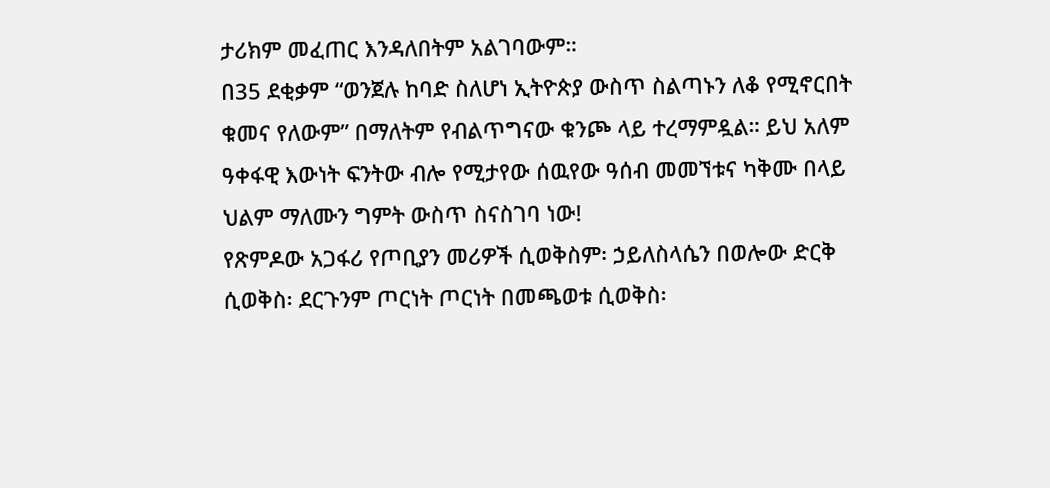ታሪክም መፈጠር እንዳለበትም አልገባውም።
በ35 ደቂቃም “ወንጀሉ ከባድ ስለሆነ ኢትዮጵያ ውስጥ ስልጣኑን ለቆ የሚኖርበት ቁመና የለውም” በማለትም የብልጥግናው ቁንጮ ላይ ተረማምዷል። ይህ አለም ዓቀፋዊ እውነት ፍንትው ብሎ የሚታየው ሰዉየው ዓሰብ መመኘቱና ካቅሙ በላይ ህልም ማለሙን ግምት ውስጥ ስናስገባ ነው!
የጽምዶው አጋፋሪ የጦቢያን መሪዎች ሲወቅስም፡ ኃይለስላሴን በወሎው ድርቅ ሲወቅስ፡ ደርጉንም ጦርነት ጦርነት በመጫወቱ ሲወቅስ፡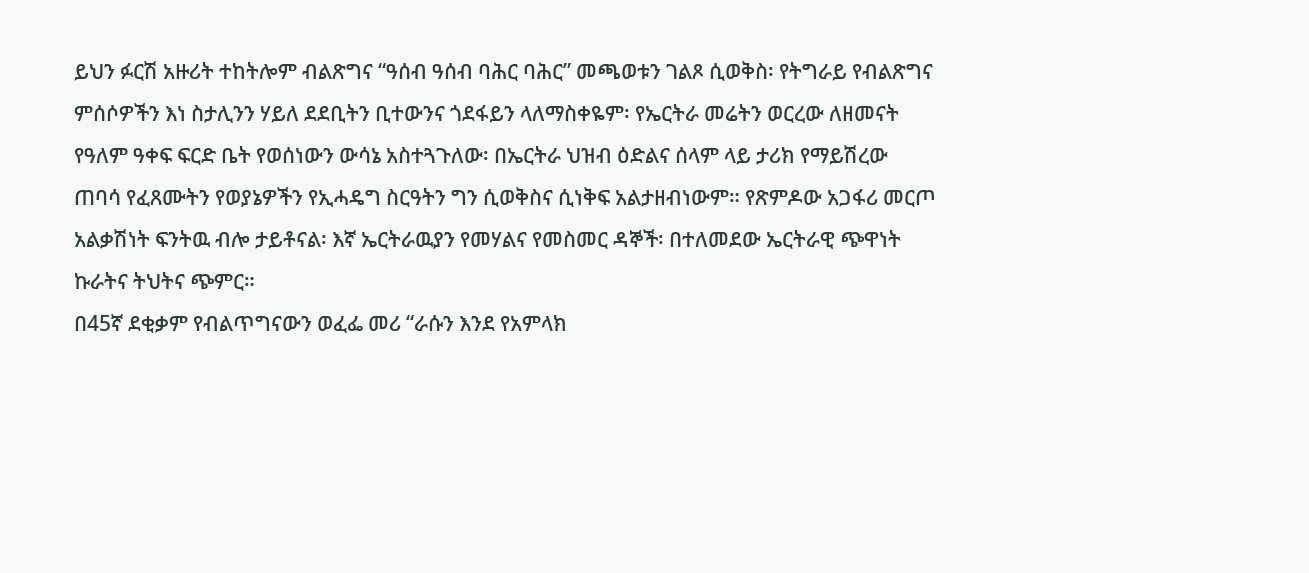ይህን ፉርሽ አዙሪት ተከትሎም ብልጽግና “ዓሰብ ዓሰብ ባሕር ባሕር” መጫወቱን ገልጾ ሲወቅስ፡ የትግራይ የብልጽግና ምሰሶዎችን እነ ስታሊንን ሃይለ ደደቢትን ቢተውንና ጎደፋይን ላለማስቀዬም፡ የኤርትራ መሬትን ወርረው ለዘመናት የዓለም ዓቀፍ ፍርድ ቤት የወሰነውን ውሳኔ አስተጓጉለው፡ በኤርትራ ህዝብ ዕድልና ሰላም ላይ ታሪክ የማይሽረው ጠባሳ የፈጸሙትን የወያኔዎችን የኢሓዴግ ስርዓትን ግን ሲወቅስና ሲነቅፍ አልታዘብነውም። የጽምዶው አጋፋሪ መርጦ አልቃሽነት ፍንትዉ ብሎ ታይቶናል፡ እኛ ኤርትራዉያን የመሃልና የመስመር ዳኞች፡ በተለመደው ኤርትራዊ ጭዋነት ኩራትና ትህትና ጭምር።
በ45ኛ ደቂቃም የብልጥግናውን ወፈፌ መሪ “ራሱን እንደ የአምላክ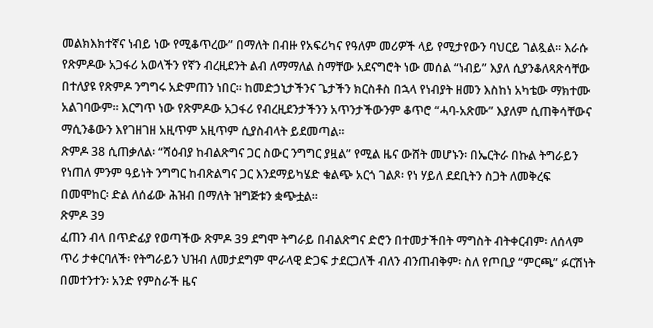መልክእክተኛና ነብይ ነው የሚቆጥረው” በማለት በብዙ የአፍሪካና የዓለም መሪዎች ላይ የሚታየውን ባህርይ ገልጿል። እራሱ የጽምዶው አጋፋሪ አወላችን የኛን ብረዚደንት ልብ ለማማለል ስማቸው አደናግሮት ነው መሰል “ነብይ” እያለ ሲያንቆለጻጽሳቸው በተለያዩ የጽምዶ ንግግሩ አድምጠን ነበር። ከመድኃኒታችንና ጌታችን ክርስቶስ በኋላ የነብያት ዘመን እስከነ አካቴው ማክተሙ አልገባውም። እርግጥ ነው የጽምዶው አጋፋሪ የብረዚደንታችንን አጥንታችውንም ቆጥሮ “ሓባ-አጽሙ” እያለም ሲጠቅሳቸውና ማሲንቆውን እየገዘገዘ አዚጥም አዚጥም ሲያስብላት ይደመጣል።
ጽምዶ 38 ሲጠቃለል፡ “ሻዕብያ ከብልጽግና ጋር ስውር ንግግር ያዟል” የሚል ዜና ውሸት መሆኑን፡ በኤርትራ በኩል ትግራይን የነጠለ ምንም ዓይነት ንግግር ከብጽልግና ጋር እንደማይካሄድ ቁልጭ አርጎ ገልጾ፡ የነ ሃይለ ደደቢትን ስጋት ለመቅረፍ በመሞከር፡ ድል ለሰፊው ሕዝብ በማለት ዝግጅቱን ቋጭቷል።
ጽምዶ 39
ፈጠን ብላ በጥድፊያ የወጣችው ጽምዶ 39 ደግሞ ትግራይ በብልጽግና ድሮን በተመታችበት ማግስት ብትቀርብም፡ ለሰላም ጥሪ ታቀርባለች፡ የትግራይን ህዝብ ለመታደግም ሞራላዊ ድጋፍ ታደርጋለች ብለን ብንጠብቅም፡ ስለ የጦቢያ “ምርጫ” ፉርሽነት በመተንተን፡ አንድ የምስራች ዜና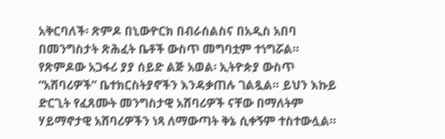አቅርባለች፡ ጽምዶ በኒውዮርክ በብራሰልስና በአዲስ አበባ በመንግስታት ጽሕፈት ቤቶች ውስጥ መግባቷም ተነግሯል።
የጽምዶው አጋፋሪ ያያ ሰይድ ልጅ አወል፡ ኢትዮጵያ ውስጥ “አሸባሪዎች” ቤተክርስትያኖችን እንዳቃጠሉ ገልጿል። ይህን እኩይ ድርጊት የፈጸሙት መንግስታዊ አሸባሪዎች ናቸው በማለትም ሃይማኖታዊ አሸባሪዎችን ነጻ ለማውጣት ቅኔ ሲቀኝም ተስተውሏል።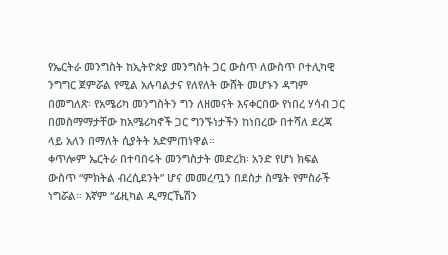የኤርትራ መንግስት ከኢትዮጵያ መንግስት ጋር ውስጥ ለውስጥ ቦተሊካዊ ንግግር ጀምሯል የሚል አሉባልታና የለየለት ውሸት መሆኑን ዳግም በመግለጽ፡ የአሜሪካ መንግስትን ግን ለዘመናት እናቀርበው የነበረ ሃሳብ ጋር በመስማማታቸው ከአሜሪካኖች ጋር ግንኙነታችን ከነበረው በተሻለ ደረጃ ላይ አለን በማለት ሲያትት አድምጠነዋል።
ቀጥሎም ኤርትራ በተባበሩት መንግስታት መድረክ፡ አንድ የሆነ ክፍል ውስጥ “ምክትል ብረሲደንት” ሆና መመረጧን በደስታ ስሜት የምስራች ነግሯል። እኛም “ፊዚካል ዲማርኼሽን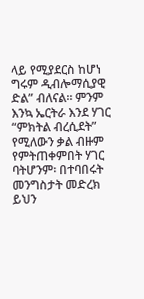ላይ የሚያደርስ ከሆነ ግሩም ዲብሎማሲያዊ ድል” ብለናል። ምንም እንኳ ኤርትራ እንደ ሃገር “ምክትል ብረሲደት” የሚለውን ቃል ብዙም የምትጠቀምበት ሃገር ባትሆንም፡ በተባበሩት መንግስታት መድረክ ይህን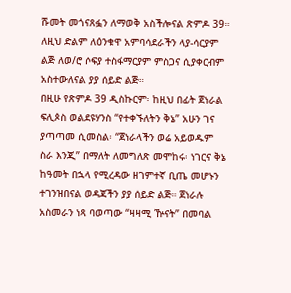ሹመት መጎናጸፏን ለማወቅ አስችሎናል ጽምዶ 39። ለዚህ ድልም ለዕንቁዋ አምባሳደራችን ላያ-ሳርያም ልጅ ለወ/ሮ ሶፍያ ተስፋማርያም ምስጋና ሲያቀርብም አስተውለናል ያያ ሰይድ ልጅ።
በዚሁ የጽምዶ 39 ዲስኩርም፡ ከዚህ በፊት ጀነራል ፍሊጶስ ወልደዩሃንስ “የተቀኙለትን ቅኔ” አሁን ገና ያጣጣመ ሲመስል፡ “ጀነራላችን ወሬ አይወዱም ስራ እንጂ” በማለት ለመግለጽ መሞከሩ፡ ነገርና ቅኔ ከዓመት በኋላ የሚረዳው ዘገምተኛ ቢጤ መሆኑን ተገንዝበናል ወዳጃችን ያያ ሰይድ ልጅ። ጀነራሉ አስመራን ነጻ ባወጣው “ዛዛሚ ዅናት” በመባል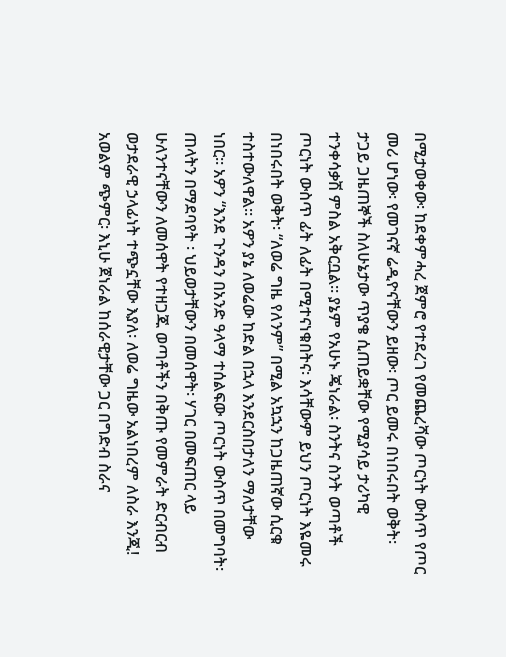በሚታወቀው፡ ከደቀምሓረ ጀምሮ የተደረገ የመጨረሻው ጦርነት ውስጥ የጦር መሪ ሆነው፡ የመገናኛ ሬዲዮናቸውን ይዘው፡ ጦር ይመሩ በነበሩበት ወቅት፡ ታጋይ ጋዜጠኞች ስለሁኔታው ጥያቄ ሲጠይቋቸው የሚያሳይ ታሪካዊ ተንቀሳቃሽ ምስል አቅርቧል። ያኔም የአሁኑ ጄነራል፡ ስንትና ስንት ወጣቶች ጦርነት ውስጥ ፊት ለፊት በሚተናነቁበትና፡ እሳቸውም ይህን ጦርነት እዬመሩ በነበሩበት ወቅት፡ “ለወሬ ግዜ የለንም” በሚል አኳኋን ከጋዜጠኛው ሲርቁ ተስተውለዋል። አዎን ያኔ ለወሬው ከድል በኋላ እንደርስበታለን ማለታቸው ነበር። አዎን “እንደ ጉንዳን በአንድ ዓላማ ተሰልፍው ጦርነት ውስጥ በመግባት፡ ጠላትን በማደባየት ፡ ህይወታቸውን በመሰዋት፡ ሃገር በመፍጠር ላይ ሁለንተናቸውን ለመሰዋት የተዘጋጁ ወጣቶችን በቅጡ የመምራት ድርብርብ ወታደራዊ ኃላፊነት ተጭኗቸው እያለ፡ ለወሬ ግዜው አልነበረም ለስራ እንጂ! አወልም ጭምር፡ እኒሁ ጀነራል ከሰራዊታቸው ጋር በግድብ ስራና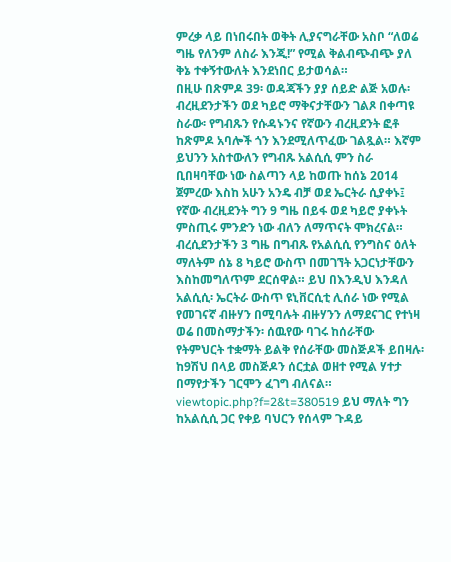ምረቃ ላይ በነበሩበት ወቅት ሊያናግራቸው አስቦ “ለወሬ ግዜ የለንም ለስራ እንጂ!” የሚል ቅልብጭብጭ ያለ ቅኔ ተቀኝተውለት እንደነበር ይታወሳል።
በዚሁ በጽምዶ 39፡ ወዳጃችን ያያ ሰይድ ልጅ አወሉ፡ ብረዚደንታችን ወደ ካይሮ ማቅናታቸውን ገልጾ በቀጣዩ ስራው፡ የግብጹን የሱዳኑንና የኛውን ብረዚደንት ፎቶ ከጽምዶ አባሎች ጎን እንደሚለጥፈው ገልጿል። እኛም ይህንን አስተውለን የግብጹ አልሲሲ ምን ስራ ቢበዛባቸው ነው ስልጣን ላይ ከወጡ ከሰኔ 2014 ጀምረው እስከ አሁን አንዴ ብቻ ወደ ኤርትራ ሲያቀኑ፤ የኛው ብረዚደንት ግን 9 ግዜ በይፋ ወደ ካይሮ ያቀኑት ምስጢሩ ምንድን ነው ብለን ለማጥናት ሞክረናል። ብረሲደንታችን 3 ግዜ በግብጹ የአልሲሲ የንግስና ዕለት ማለትም ሰኔ 8 ካይሮ ውስጥ በመገኘት አጋርነታቸውን እስከመግለጥም ደርሰዋል። ይህ በእንዲህ እንዳለ አልሲሲ፡ ኤርትራ ውስጥ ዩኒቨርሲቲ ሊሰራ ነው የሚል የመገናኛ ብዙሃን በሚባሉት ብዙሃንን ለማደናገር የተነዛ ወሬ በመስማታችን፡ ሰዉየው ባገሩ ከሰራቸው የትምህርት ተቋማት ይልቅ የሰራቸው መስጅዶች ይበዛሉ፡ ከ9ሽህ በላይ መስጅዶን ሰርቷል ወዘተ የሚል ሃተታ በማየታችን ገርሞን ፈገግ ብለናል። viewtopic.php?f=2&t=380519 ይህ ማለት ግን ከአልሲሲ ጋር የቀይ ባህርን የሰላም ጉዳይ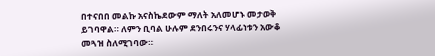በተናበበ መልኩ አናስኬደውም ማለት አለመሆኑ መታወቅ ይገባዋል። ለምን ቢባል ሁሉም ደንበሩንና ሃላፊነቱን አውቆ መጓዝ ስለሚገባው።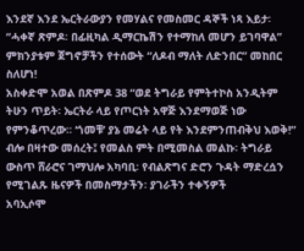እንደኛ እንደ ኤርትራውያን የመሃልና የመስመር ዳኞች ነጻ እይታ፡ “ሓቀኛ ጽምዶ፡ በፊዚካል ዲማርኬሽን የተማከለ መሆን ይገባዋል” ምክንያቱም ጀግኖቻችን የተሰውት “ለዶብ ማለት ለድንበር” መከበር ስለሆነ!
አስቀድሞ አወል በጽምዶ 38 “ወደ ትግራይ የምትተኮስ አንዲትም ትሁን ጥይት፡ ኤርትራ ላይ የጦርነት አዋጅ እንደማወጅ ነው የምንቆጥረው። ‘ጎመቹ’ ያኔ መሬት ላይ የት እንደምንጠብቅህ እወቅ!” ብሎ በዛተው መሰረት፤ የመልስ ምት በሚመስል መልኩ፡ ትግራይ ውስጥ ሸራሮና ገማህሎ አካባቢ፡ የብልጽግና ድሮን ጉዳት ማድረሷን የሚገልጹ ዜናዎች በመስማታችን፡ ያገራችን ተቀኝዎች
አባኢሶሞ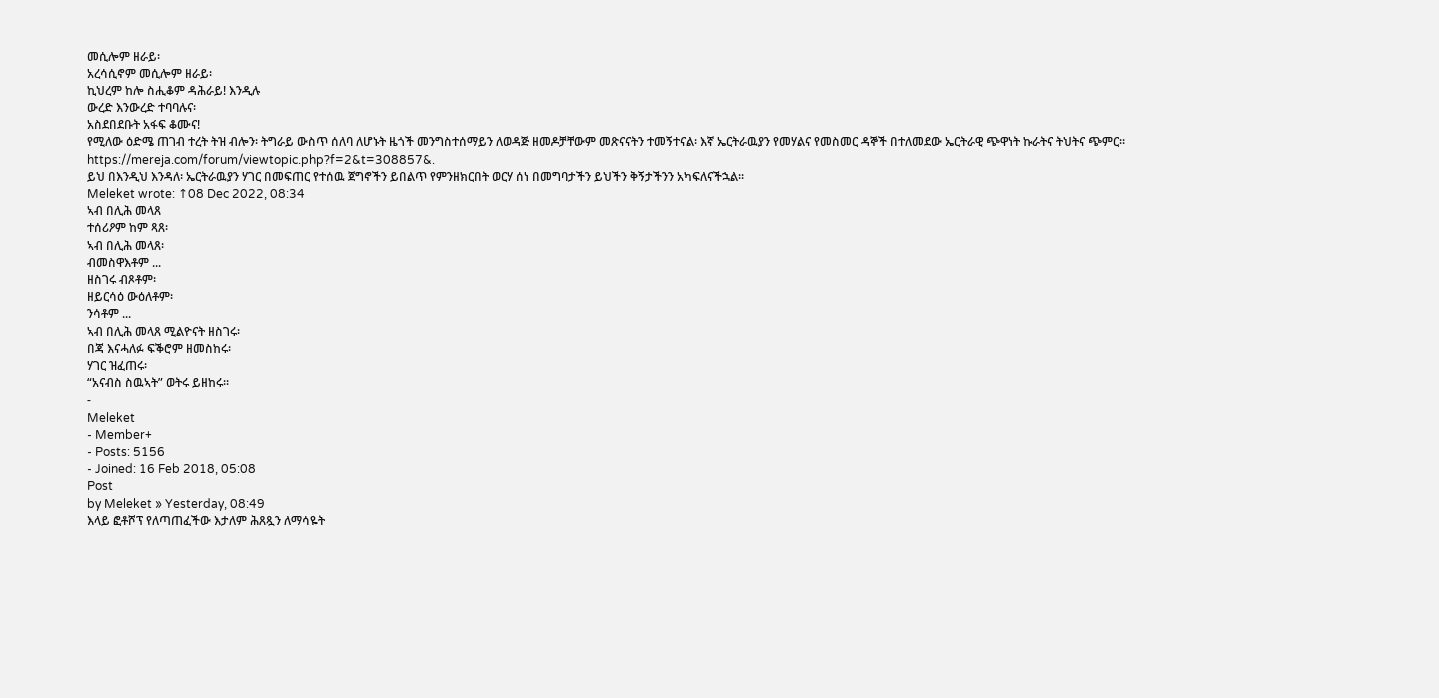መሲሎም ዘራይ፡
አረሳሲኖም መሲሎም ዘራይ፡
ኪህረም ከሎ ስሒቆም ዳሕራይ! እንዲሉ
ውረድ እንውረድ ተባባሉና፡
አስደበደቡት አፋፍ ቆሙና!
የሚለው ዕድሜ ጠገብ ተረት ትዝ ብሎን፡ ትግራይ ውስጥ ሰለባ ለሆኑት ዜጎች መንግስተሰማይን ለወዳጅ ዘመዶቻቸውም መጽናናትን ተመኝተናል፡ እኛ ኤርትራዉያን የመሃልና የመስመር ዳኞች በተለመደው ኤርትራዊ ጭዋነት ኩራትና ትህትና ጭምር። https://mereja.com/forum/viewtopic.php?f=2&t=308857&.
ይህ በእንዲህ እንዳለ፡ ኤርትራዉያን ሃገር በመፍጠር የተሰዉ ጀግኖችን ይበልጥ የምንዘክርበት ወርሃ ሰነ በመግባታችን ይህችን ቅኝታችንን አካፍለናችኋል።
Meleket wrote: ↑08 Dec 2022, 08:34
ኣብ በሊሕ መላጸ
ተሰሪዖም ከም ጻጸ፡
ኣብ በሊሕ መላጸ፡
ብመስዋእቶም ...
ዘስገሩ ብጾቶም፡
ዘይርሳዕ ውዕለቶም፡
ንሳቶም ...
ኣብ በሊሕ መላጸ ሚልዮናት ዘስገሩ፡
በጃ እናሓለፉ ፍቕሮም ዘመስከሩ፡
ሃገር ዝፈጠሩ፡
“አናብስ ስዉኣት” ወትሩ ይዘከሩ።
-
Meleket
- Member+
- Posts: 5156
- Joined: 16 Feb 2018, 05:08
Post
by Meleket » Yesterday, 08:49
እላይ ፎቶሾፕ የለጣጠፈችው እታለም ሕጸጿን ለማሳዬት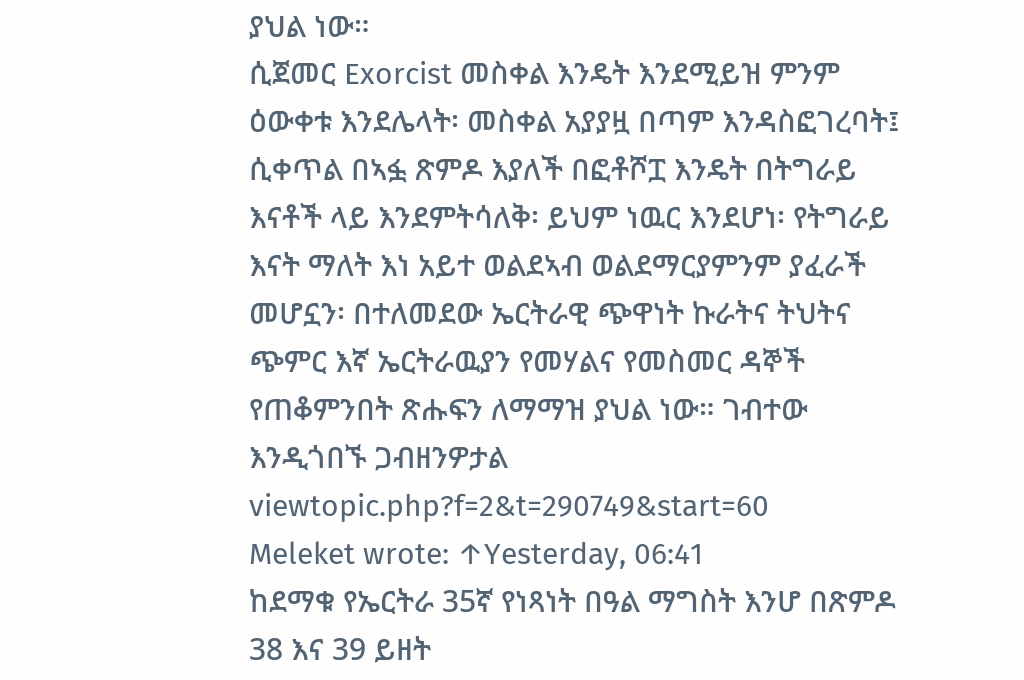ያህል ነው።
ሲጀመር Exorcist መስቀል እንዴት እንደሚይዝ ምንም ዕውቀቱ እንደሌላት፡ መስቀል አያያዟ በጣም እንዳስፎገረባት፤ ሲቀጥል በኣፏ ጽምዶ እያለች በፎቶሾፗ እንዴት በትግራይ እናቶች ላይ እንደምትሳለቅ፡ ይህም ነዉር እንደሆነ፡ የትግራይ እናት ማለት እነ አይተ ወልደኣብ ወልደማርያምንም ያፈራች መሆኗን፡ በተለመደው ኤርትራዊ ጭዋነት ኩራትና ትህትና ጭምር እኛ ኤርትራዉያን የመሃልና የመስመር ዳኞች የጠቆምንበት ጽሑፍን ለማማዝ ያህል ነው። ገብተው እንዲጎበኙ ጋብዘንዎታል viewtopic.php?f=2&t=290749&start=60
Meleket wrote: ↑Yesterday, 06:41
ከደማቁ የኤርትራ 35ኛ የነጻነት በዓል ማግስት እንሆ በጽምዶ 38 እና 39 ይዘት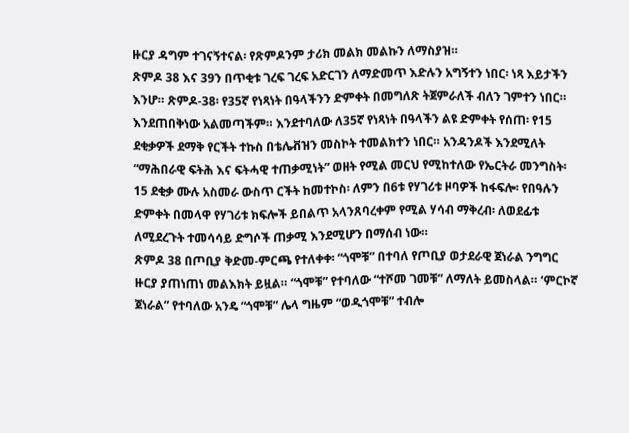ዙርያ ዳግም ተገናኝተናል፡ የጽምዶንም ታሪክ መልክ መልኩን ለማስያዝ።
ጽምዶ 38 እና 39ን በጥቂቱ ገረፍ ገረፍ አድርገን ለማድመጥ እድሉን አግኝተን ነበር፡ ነጻ እይታችን እንሆ። ጽምዶ-38፡ የ35ኛ የነጻነት በዓላችንን ድምቀት በመግለጽ ትጀምራለች ብለን ገምተን ነበር። እንደጠበቅነው አልመጣችም። እንደተባለው ለ35ኛ የነጻነት በዓላችን ልዩ ድምቀት የሰጠ፡ የ15 ደቂቃዎች ደማቅ የርችት ተኩስ በቴሌቭዝን መስኮት ተመልክተን ነበር። አንዳንዶች እንደሚለት “ማሕበራዊ ፍትሕ እና ፍትሓዊ ተጠቃሚነት” ወዘት የሚል መርህ የሚከተለው የኤርትራ መንግስት፡ 15 ደቂቃ ሙሉ አስመራ ውስጥ ርችት ከመተኮስ፡ ለምን በ6ቱ የሃገሪቱ ዞባዎች ከፋፍሎ፡ የበዓሉን ድምቀት በመላዋ የሃገሪቱ ክፍሎች ይበልጥ አላንጸባረቀም የሚል ሃሳብ ማቅረብ፡ ለወደፊቱ ለሚደረጉት ተመሳሳይ ድግሶች ጠቃሚ እንደሚሆን በማሰብ ነው።
ጽምዶ 38 በጦቢያ ቅድመ-ምርጫ የተለቀቀ፡ “ጎሞቹ” በተባለ የጦቢያ ወታደራዊ ጀነራል ንግግር ዙርያ ያጠነጠነ መልእክት ይዟል። “ጎሞቹ” የተባለው “ተሾመ ገመቹ” ለማለት ይመስላል። ‘ምርኮኛ ጀነራል” የተባለው አንዴ “ጎሞቹ” ሌላ ግዜም “ወዲጎሞቹ” ተብሎ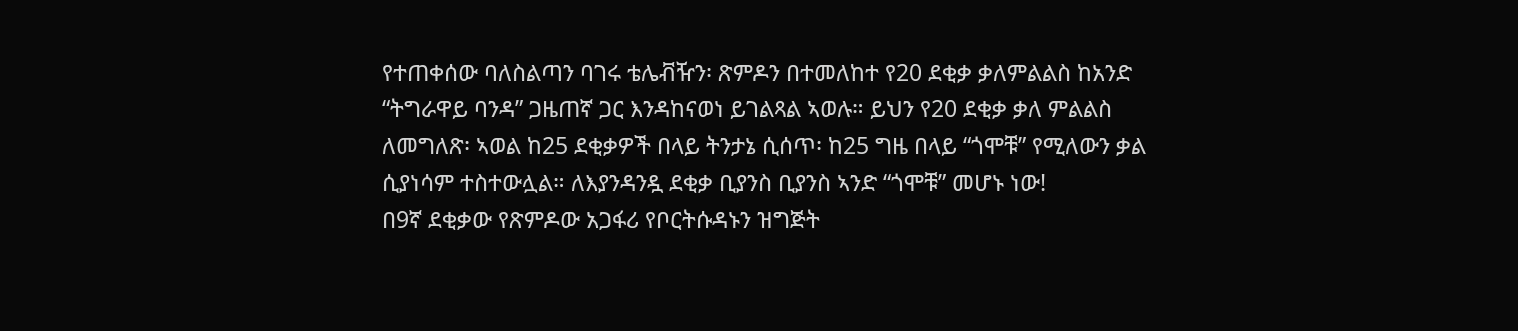የተጠቀሰው ባለስልጣን ባገሩ ቴሌቭዥን፡ ጽምዶን በተመለከተ የ20 ደቂቃ ቃለምልልስ ከአንድ “ትግራዋይ ባንዳ” ጋዜጠኛ ጋር እንዳከናወነ ይገልጻል ኣወሉ። ይህን የ20 ደቂቃ ቃለ ምልልስ ለመግለጽ፡ ኣወል ከ25 ደቂቃዎች በላይ ትንታኔ ሲሰጥ፡ ከ25 ግዜ በላይ “ጎሞቹ” የሚለውን ቃል ሲያነሳም ተስተውሏል። ለእያንዳንዷ ደቂቃ ቢያንስ ቢያንስ ኣንድ “ጎሞቹ” መሆኑ ነው!
በ9ኛ ደቂቃው የጽምዶው አጋፋሪ የቦርትሱዳኑን ዝግጅት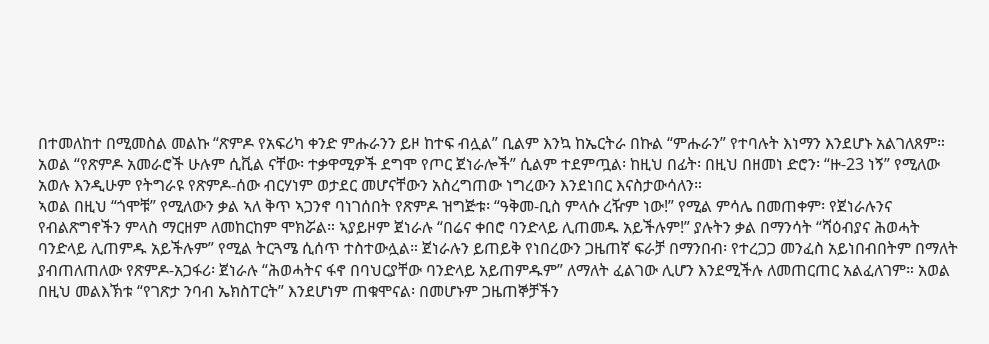በተመለከተ በሚመስል መልኩ “ጽምዶ የአፍሪካ ቀንድ ምሑራንን ይዞ ከተፍ ብሏል” ቢልም እንኳ ከኤርትራ በኩል “ምሑራን” የተባሉት እነማን እንደሆኑ አልገለጸም። አወል “የጽምዶ አመራሮች ሁሉም ሲቪል ናቸው፡ ተቃዋሚዎች ደግሞ የጦር ጀነራሎች” ሲልም ተደምጧል፡ ከዚህ በፊት፡ በዚህ በዘመነ ድሮን፡ “ዙ-23 ነኝ” የሚለው አወሉ እንዲሁም የትግራዩ የጽምዶ-ሰው ብርሃነም ወታደር መሆናቸውን አስረግጠው ነግረውን እንደነበር እናስታውሳለን።
ኣወል በዚህ “ጎሞቹ” የሚለውን ቃል ኣለ ቅጥ ኣጋንኖ ባነገሰበት የጽምዶ ዝግጅቱ፡ “ዓቅመ-ቢስ ምላሱ ረዥም ነው!” የሚል ምሳሌ በመጠቀም፡ የጀነራሉንና የብልጽግኖችን ምላስ ማርዘም ለመከርከም ሞክሯል። ኣያይዞም ጀነራሉ “በሬና ቀበሮ ባንድላይ ሊጠመዱ አይችሉም!” ያሉትን ቃል በማንሳት “ሻዕብያና ሕወሓት ባንድላይ ሊጠምዱ አይችሉም” የሚል ትርጓሜ ሲሰጥ ተስተውሏል። ጀነራሉን ይጠይቅ የነበረውን ጋዜጠኛ ፍራቻ በማንበብ፡ የተረጋጋ መንፈስ አይነበብበትም በማለት ያብጠለጠለው የጽምዶ-አጋፋሪ፡ ጀነራሉ “ሕወሓትና ፋኖ በባህርያቸው ባንድላይ አይጠምዱም” ለማለት ፈልገው ሊሆን እንደሚችሉ ለመጠርጠር አልፈለገም። አወል በዚህ መልእኽቱ “የገጽታ ንባብ ኤክስፐርት” እንደሆነም ጠቁሞናል፡ በመሆኑም ጋዜጠኞቻችን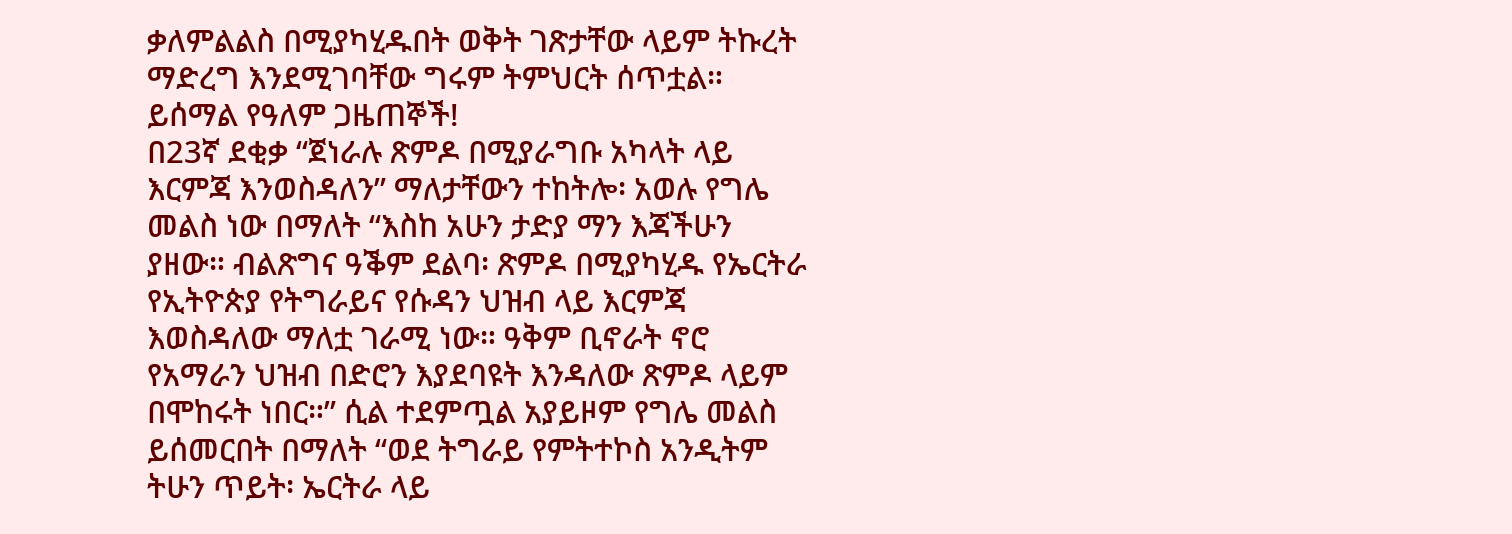ቃለምልልስ በሚያካሂዱበት ወቅት ገጽታቸው ላይም ትኩረት ማድረግ እንደሚገባቸው ግሩም ትምህርት ሰጥቷል። ይሰማል የዓለም ጋዜጠኞች!
በ23ኛ ደቂቃ “ጀነራሉ ጽምዶ በሚያራግቡ አካላት ላይ እርምጃ እንወስዳለን” ማለታቸውን ተከትሎ፡ አወሉ የግሌ መልስ ነው በማለት “እስከ አሁን ታድያ ማን እጃችሁን ያዘው። ብልጽግና ዓቕም ደልባ፡ ጽምዶ በሚያካሂዱ የኤርትራ የኢትዮጵያ የትግራይና የሱዳን ህዝብ ላይ እርምጃ እወስዳለው ማለቷ ገራሚ ነው። ዓቅም ቢኖራት ኖሮ የአማራን ህዝብ በድሮን እያደባዩት እንዳለው ጽምዶ ላይም በሞከሩት ነበር።” ሲል ተደምጧል አያይዞም የግሌ መልስ ይሰመርበት በማለት “ወደ ትግራይ የምትተኮስ አንዲትም ትሁን ጥይት፡ ኤርትራ ላይ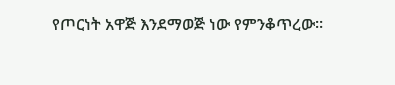የጦርነት አዋጅ እንደማወጅ ነው የምንቆጥረው።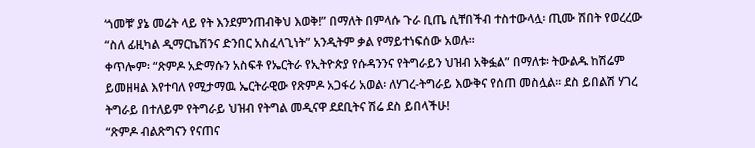‘ጎመቹ’ ያኔ መሬት ላይ የት እንደምንጠብቅህ እወቅ!” በማለት በምላሱ ጉራ ቢጤ ሲቸበችብ ተስተውላሏ፡ ጢሙ ሽበት የወረረው “ስለ ፊዚካል ዲማርኬሽንና ድንበር አስፈላጊነት” አንዲትም ቃል የማይተነፍሰው አወሉ።
ቀጥሎም፡ “ጽምዶ አድማሱን አስፍቶ የኤርትራ የኢትዮጵያ የሱዳንንና የትግራይን ህዝብ አቅፏል” በማለቱ፡ ትውልዱ ከሽሬም ይመዘዛል እየተባለ የሚታማዉ ኤርትራዊው የጽምዶ አጋፋሪ አወል፡ ለሃገረ-ትግራይ እውቅና የሰጠ መስሏል። ደስ ይበልሽ ሃገረ ትግራይ በተለይም የትግራይ ህዝብ የትግል መዲናዋ ደደቢትና ሽሬ ደስ ይበላችሁ!
“ጽምዶ ብልጽግናን የናጠና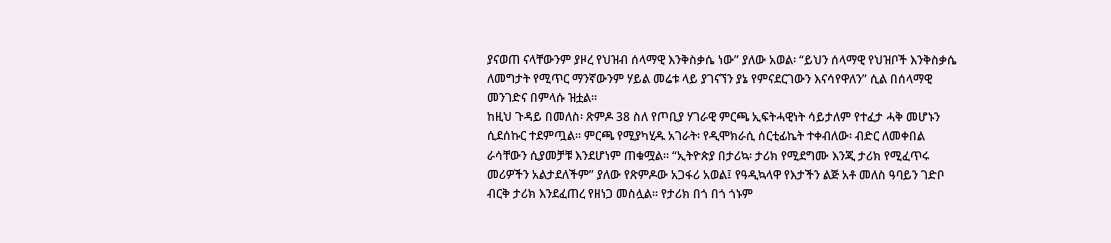ያናወጠ ናላቸውንም ያዞረ የህዝብ ሰላማዊ እንቅስቃሴ ነው” ያለው አወል፡ “ይህን ሰላማዊ የህዝቦች እንቅስቃሴ ለመግታት የሚጥር ማንኛውንም ሃይል መሬቱ ላይ ያገናኘን ያኔ የምናደርገውን እናሳየዋለን” ሲል በሰላማዊ መንገድና በምላሱ ዝቷል።
ከዚህ ጉዳይ በመለስ፡ ጽምዶ 38 ስለ የጦቢያ ሃገራዊ ምርጫ ኢፍትሓዊነት ሳይታለም የተፈታ ሓቅ መሆኑን ሲደሰኩር ተደምጧል። ምርጫ የሚያካሂዱ አገራት፡ የዲሞክራሲ ሰርቲፊኬት ተቀብለው፡ ብድር ለመቀበል ራሳቸውን ሲያመቻቹ እንደሆነም ጠቁሟል። “ኢትዮጵያ በታሪኳ፡ ታሪክ የሚደግሙ እንጂ ታሪክ የሚፈጥሩ መሪዎችን አልታደለችም” ያለው የጽምዶው አጋፋሪ አወል፤ የዓዲኳላዋ የእታችን ልጅ አቶ መለስ ዓባይን ገድቦ ብርቅ ታሪክ እንደፈጠረ የዘነጋ መስሏል። የታሪክ በጎ በጎ ጎኑም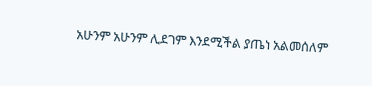አሁንም አሁንም ሊደገም እንደሚችል ያጤነ አልመሰለም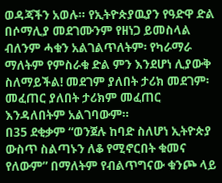ወዳጃችን አወሉ። የኢትዮጵያዉያን የዓድዋ ድል በሶማሊያ መደገሙንም የዘነጋ ይመስላል ብለንም ሓቁን አልገልጥለትም፡ የካራማራ ማለትም የምስራቁ ድል ምን እንደሆነ ሊያውቅ ስለማይችል! መደገም ያለበት ታሪክ መደገም፡ መፈጠር ያለበት ታሪክም መፈጠር እንዳለበትም አልገባውም።
በ35 ደቂቃም “ወንጀሉ ከባድ ስለሆነ ኢትዮጵያ ውስጥ ስልጣኑን ለቆ የሚኖርበት ቁመና የለውም” በማለትም የብልጥግናው ቁንጮ ላይ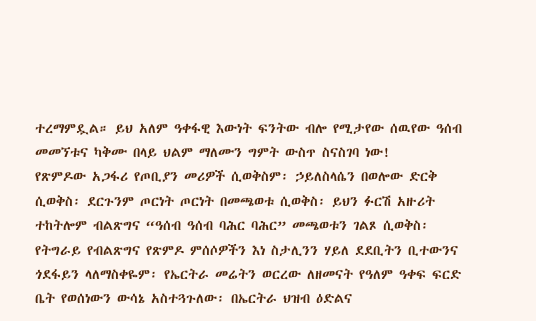ተረማምዷል። ይህ አለም ዓቀፋዊ እውነት ፍንትው ብሎ የሚታየው ሰዉየው ዓሰብ መመኘቱና ካቅሙ በላይ ህልም ማለሙን ግምት ውስጥ ስናስገባ ነው!
የጽምዶው አጋፋሪ የጦቢያን መሪዎች ሲወቅስም፡ ኃይለስላሴን በወሎው ድርቅ ሲወቅስ፡ ደርጉንም ጦርነት ጦርነት በመጫወቱ ሲወቅስ፡ ይህን ፉርሽ አዙሪት ተከትሎም ብልጽግና “ዓሰብ ዓሰብ ባሕር ባሕር” መጫወቱን ገልጾ ሲወቅስ፡ የትግራይ የብልጽግና የጽምዶ ምሰሶዎችን እነ ስታሊንን ሃይለ ደደቢትን ቢተውንና ጎደፋይን ላለማስቀዬም፡ የኤርትራ መሬትን ወርረው ለዘመናት የዓለም ዓቀፍ ፍርድ ቤት የወሰነውን ውሳኔ አስተጓጉለው፡ በኤርትራ ህዝብ ዕድልና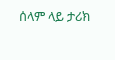ሰላም ላይ ታሪክ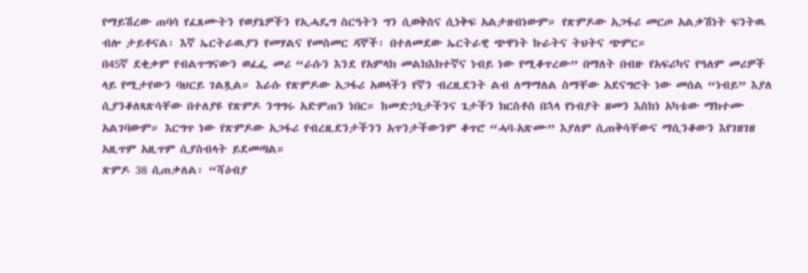የማይሽረው ጠባሳ የፈጸሙትን የወያኔዎችን የኢሓዴግ ስርዓትን ግን ሲወቅስና ሲነቅፍ አልታዘብነውም። የጽምዶው አጋፋሪ መርጦ አልቃሽነት ፍንትዉ ብሎ ታይቶናል፡ እኛ ኤርትራዉያን የመሃልና የመስመር ዳኞች፡ በተለመደው ኤርትራዊ ጭዋነት ኩራትና ትህትና ጭምር።
በ45ኛ ደቂቃም የብልጥግናውን ወፈፌ መሪ “ራሱን እንደ የአምላክ መልክእክተኛና ነብይ ነው የሚቆጥረው” በማለት በብዙ የአፍሪካና የዓለም መሪዎች ላይ የሚታየውን ባህርይ ገልጿል። እራሱ የጽምዶው አጋፋሪ አወላችን የኛን ብረዚደንት ልብ ለማማለል ስማቸው አደናግሮት ነው መሰል “ነብይ” እያለ ሲያንቆለጻጽሳቸው በተለያዩ የጽምዶ ንግግሩ አድምጠን ነበር። ከመድኃኒታችንና ጌታችን ክርስቶስ በኋላ የነብያት ዘመን እስከነ አካቴው ማክተሙ አልገባውም። እርግጥ ነው የጽምዶው አጋፋሪ የብረዚደንታችንን አጥንታችውንም ቆጥሮ “ሓባ-አጽሙ” እያለም ሲጠቅሳቸውና ማሲንቆውን እየገዘገዘ አዚጥም አዚጥም ሲያስብላት ይደመጣል።
ጽምዶ 38 ሲጠቃለል፡ “ሻዕብያ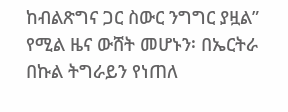ከብልጽግና ጋር ስውር ንግግር ያዟል” የሚል ዜና ውሸት መሆኑን፡ በኤርትራ በኩል ትግራይን የነጠለ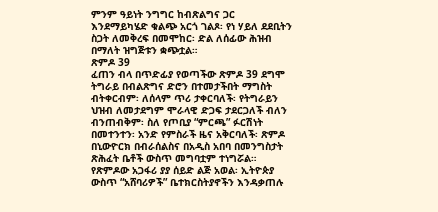ምንም ዓይነት ንግግር ከብጽልግና ጋር እንደማይካሄድ ቁልጭ አርጎ ገልጾ፡ የነ ሃይለ ደደቢትን ስጋት ለመቅረፍ በመሞከር፡ ድል ለሰፊው ሕዝብ በማለት ዝግጅቱን ቋጭቷል።
ጽምዶ 39
ፈጠን ብላ በጥድፊያ የወጣችው ጽምዶ 39 ደግሞ ትግራይ በብልጽግና ድሮን በተመታችበት ማግስት ብትቀርብም፡ ለሰላም ጥሪ ታቀርባለች፡ የትግራይን ህዝብ ለመታደግም ሞራላዊ ድጋፍ ታደርጋለች ብለን ብንጠብቅም፡ ስለ የጦቢያ “ምርጫ” ፉርሽነት በመተንተን፡ አንድ የምስራች ዜና አቅርባለች፡ ጽምዶ በኒውዮርክ በብራሰልስና በአዲስ አበባ በመንግስታት ጽሕፈት ቤቶች ውስጥ መግባቷም ተነግሯል።
የጽምዶው አጋፋሪ ያያ ሰይድ ልጅ አወል፡ ኢትዮጵያ ውስጥ “አሸባሪዎች” ቤተክርስትያኖችን እንዳቃጠሉ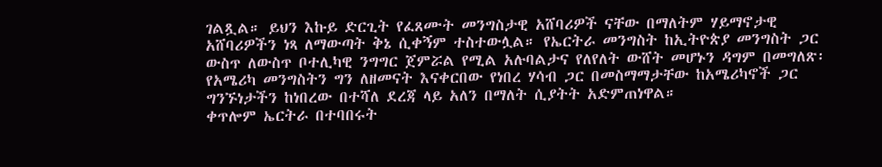ገልጿል። ይህን እኩይ ድርጊት የፈጸሙት መንግስታዊ አሸባሪዎች ናቸው በማለትም ሃይማኖታዊ አሸባሪዎችን ነጻ ለማውጣት ቅኔ ሲቀኝም ተስተውሏል። የኤርትራ መንግስት ከኢትዮጵያ መንግስት ጋር ውስጥ ለውስጥ ቦተሊካዊ ንግግር ጀምሯል የሚል አሉባልታና የለየለት ውሸት መሆኑን ዳግም በመግለጽ፡ የአሜሪካ መንግስትን ግን ለዘመናት እናቀርበው የነበረ ሃሳብ ጋር በመስማማታቸው ከአሜሪካኖች ጋር ግንኙነታችን ከነበረው በተሻለ ደረጃ ላይ አለን በማለት ሲያትት አድምጠነዋል።
ቀጥሎም ኤርትራ በተባበሩት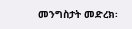መንግስታት መድረክ፡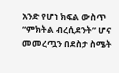አንድ የሆነ ክፍል ውስጥ “ምክትል ብረሲደንት” ሆና መመረጧን በደስታ ስሜት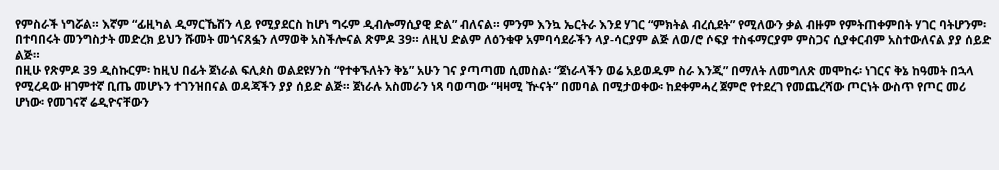የምስራች ነግሯል። እኛም “ፊዚካል ዲማርኼሽን ላይ የሚያደርስ ከሆነ ግሩም ዲብሎማሲያዊ ድል” ብለናል። ምንም እንኳ ኤርትራ እንደ ሃገር “ምክትል ብረሲደት” የሚለውን ቃል ብዙም የምትጠቀምበት ሃገር ባትሆንም፡ በተባበሩት መንግስታት መድረክ ይህን ሹመት መጎናጸፏን ለማወቅ አስችሎናል ጽምዶ 39። ለዚህ ድልም ለዕንቁዋ አምባሳደራችን ላያ-ሳርያም ልጅ ለወ/ሮ ሶፍያ ተስፋማርያም ምስጋና ሲያቀርብም አስተውለናል ያያ ሰይድ ልጅ።
በዚሁ የጽምዶ 39 ዲስኩርም፡ ከዚህ በፊት ጀነራል ፍሊጶስ ወልደዩሃንስ “የተቀኙለትን ቅኔ” አሁን ገና ያጣጣመ ሲመስል፡ “ጀነራላችን ወሬ አይወዱም ስራ እንጂ” በማለት ለመግለጽ መሞከሩ፡ ነገርና ቅኔ ከዓመት በኋላ የሚረዳው ዘገምተኛ ቢጤ መሆኑን ተገንዝበናል ወዳጃችን ያያ ሰይድ ልጅ። ጀነራሉ አስመራን ነጻ ባወጣው “ዛዛሚ ዅናት” በመባል በሚታወቀው፡ ከደቀምሓረ ጀምሮ የተደረገ የመጨረሻው ጦርነት ውስጥ የጦር መሪ ሆነው፡ የመገናኛ ሬዲዮናቸውን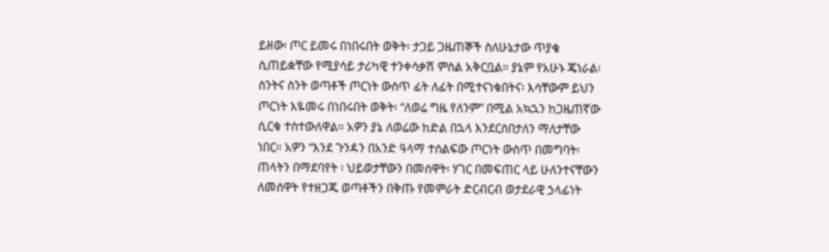ይዘው፡ ጦር ይመሩ በነበሩበት ወቅት፡ ታጋይ ጋዜጠኞች ስለሁኔታው ጥያቄ ሲጠይቋቸው የሚያሳይ ታሪካዊ ተንቀሳቃሽ ምስል አቅርቧል። ያኔም የአሁኑ ጄነራል፡ ስንትና ስንት ወጣቶች ጦርነት ውስጥ ፊት ለፊት በሚተናነቁበትና፡ እሳቸውም ይህን ጦርነት እዬመሩ በነበሩበት ወቅት፡ “ለወሬ ግዜ የለንም” በሚል አኳኋን ከጋዜጠኛው ሲርቁ ተስተውለዋል። አዎን ያኔ ለወሬው ከድል በኋላ እንደርስበታለን ማለታቸው ነበር። አዎን “እንደ ጉንዳን በአንድ ዓላማ ተሰልፍው ጦርነት ውስጥ በመግባት፡ ጠላትን በማደባየት ፡ ህይወታቸውን በመሰዋት፡ ሃገር በመፍጠር ላይ ሁለንተናቸውን ለመሰዋት የተዘጋጁ ወጣቶችን በቅጡ የመምራት ድርብርብ ወታደራዊ ኃላፊነት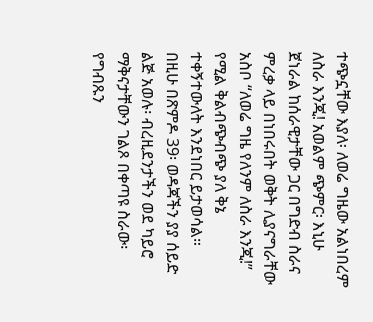ተጭኗቸው እያለ፡ ለወሬ ግዜው አልነበረም ለስራ እንጂ! አወልም ጭምር፡ እኒሁ ጀነራል ከሰራዊታቸው ጋር በግድብ ስራና ምረቃ ላይ በነበሩበት ወቅት ሊያናግራቸው አስቦ “ለወሬ ግዜ የለንም ለስራ እንጂ!” የሚል ቅልብጭብጭ ያለ ቅኔ ተቀኝተውለት እንደነበር ይታወሳል።
በዚሁ በጽምዶ 39፡ ወዳጃችን ያያ ሰይድ ልጅ አወሉ፡ ብረዚደንታችን ወደ ካይሮ ማቅናታቸውን ገልጾ በቀጣዩ ስራው፡ የግብጹን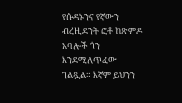የሱዳኑንና የኛውን ብረዚደንት ፎቶ ከጽምዶ አባሎች ጎን እንደሚለጥፈው ገልጿል። እኛም ይህንን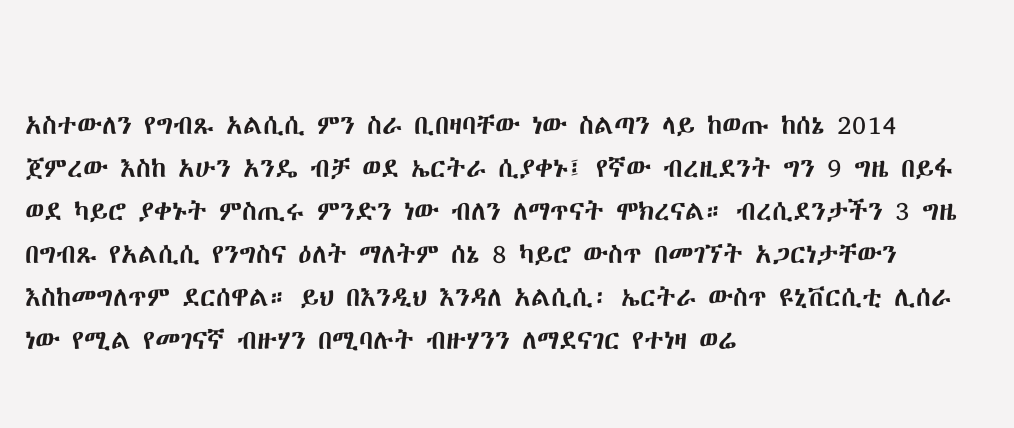አስተውለን የግብጹ አልሲሲ ምን ስራ ቢበዛባቸው ነው ስልጣን ላይ ከወጡ ከሰኔ 2014 ጀምረው እስከ አሁን አንዴ ብቻ ወደ ኤርትራ ሲያቀኑ፤ የኛው ብረዚደንት ግን 9 ግዜ በይፋ ወደ ካይሮ ያቀኑት ምስጢሩ ምንድን ነው ብለን ለማጥናት ሞክረናል። ብረሲደንታችን 3 ግዜ በግብጹ የአልሲሲ የንግስና ዕለት ማለትም ሰኔ 8 ካይሮ ውስጥ በመገኘት አጋርነታቸውን እስከመግለጥም ደርሰዋል። ይህ በእንዲህ እንዳለ አልሲሲ፡ ኤርትራ ውስጥ ዩኒቨርሲቲ ሊሰራ ነው የሚል የመገናኛ ብዙሃን በሚባሉት ብዙሃንን ለማደናገር የተነዛ ወሬ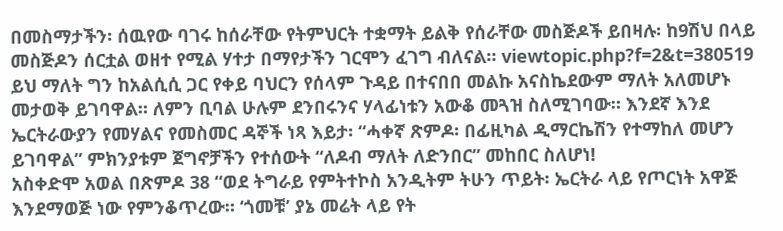በመስማታችን፡ ሰዉየው ባገሩ ከሰራቸው የትምህርት ተቋማት ይልቅ የሰራቸው መስጅዶች ይበዛሉ፡ ከ9ሽህ በላይ መስጅዶን ሰርቷል ወዘተ የሚል ሃተታ በማየታችን ገርሞን ፈገግ ብለናል። viewtopic.php?f=2&t=380519 ይህ ማለት ግን ከአልሲሲ ጋር የቀይ ባህርን የሰላም ጉዳይ በተናበበ መልኩ አናስኬደውም ማለት አለመሆኑ መታወቅ ይገባዋል። ለምን ቢባል ሁሉም ደንበሩንና ሃላፊነቱን አውቆ መጓዝ ስለሚገባው። እንደኛ እንደ ኤርትራውያን የመሃልና የመስመር ዳኞች ነጻ እይታ፡ “ሓቀኛ ጽምዶ፡ በፊዚካል ዲማርኬሽን የተማከለ መሆን ይገባዋል” ምክንያቱም ጀግኖቻችን የተሰውት “ለዶብ ማለት ለድንበር” መከበር ስለሆነ!
አስቀድሞ አወል በጽምዶ 38 “ወደ ትግራይ የምትተኮስ አንዲትም ትሁን ጥይት፡ ኤርትራ ላይ የጦርነት አዋጅ እንደማወጅ ነው የምንቆጥረው። ‘ጎመቹ’ ያኔ መሬት ላይ የት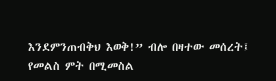እንደምንጠብቅህ እወቅ!” ብሎ በዛተው መሰረት፤ የመልስ ምት በሚመስል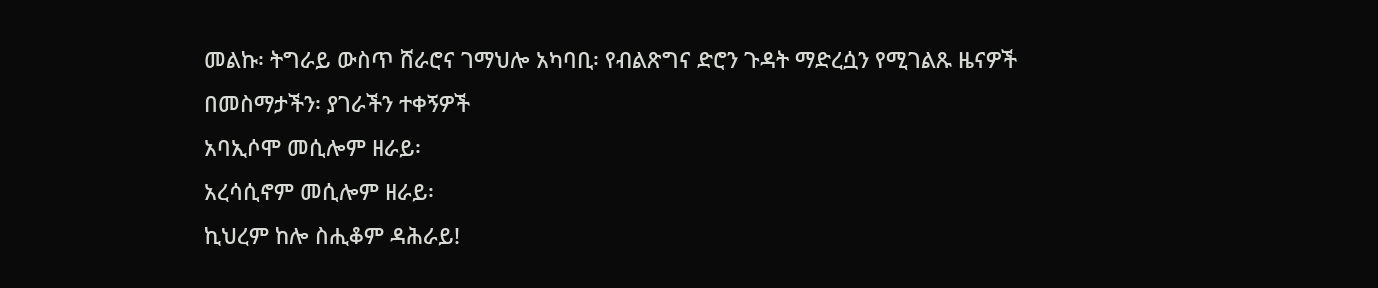መልኩ፡ ትግራይ ውስጥ ሸራሮና ገማህሎ አካባቢ፡ የብልጽግና ድሮን ጉዳት ማድረሷን የሚገልጹ ዜናዎች በመስማታችን፡ ያገራችን ተቀኝዎች
አባኢሶሞ መሲሎም ዘራይ፡
አረሳሲኖም መሲሎም ዘራይ፡
ኪህረም ከሎ ስሒቆም ዳሕራይ!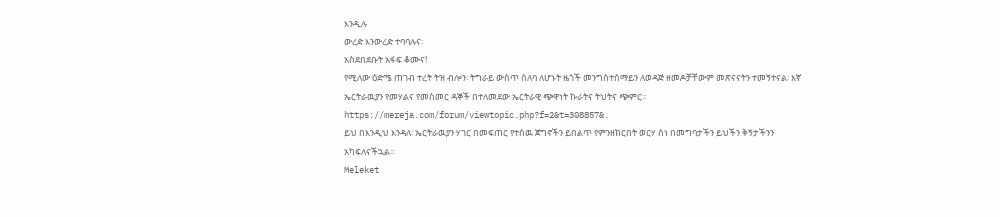እንዲሉ
ውረድ እንውረድ ተባባሉና፡
አስደበደቡት አፋፍ ቆሙና!
የሚለው ዕድሜ ጠገብ ተረት ትዝ ብሎን፡ ትግራይ ውስጥ ሰለባ ለሆኑት ዜጎች መንግስተሰማይን ለወዳጅ ዘመዶቻቸውም መጽናናትን ተመኝተናል፡ እኛ ኤርትራዉያን የመሃልና የመስመር ዳኞች በተለመደው ኤርትራዊ ጭዋነት ኩራትና ትህትና ጭምር። https://mereja.com/forum/viewtopic.php?f=2&t=308857&.
ይህ በእንዲህ እንዳለ፡ ኤርትራዉያን ሃገር በመፍጠር የተሰዉ ጀግኖችን ይበልጥ የምንዘክርበት ወርሃ ሰነ በመግባታችን ይህችን ቅኝታችንን አካፍለናችኋል።
Meleket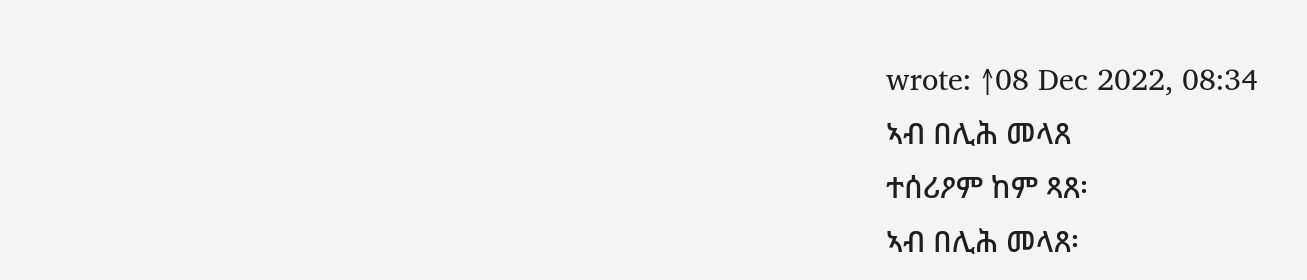wrote: ↑08 Dec 2022, 08:34
ኣብ በሊሕ መላጸ
ተሰሪዖም ከም ጻጸ፡
ኣብ በሊሕ መላጸ፡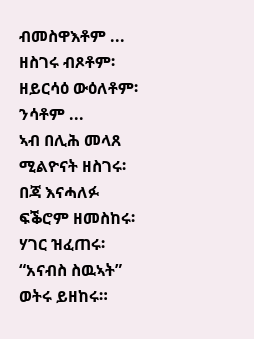ብመስዋእቶም ...
ዘስገሩ ብጾቶም፡
ዘይርሳዕ ውዕለቶም፡
ንሳቶም ...
ኣብ በሊሕ መላጸ ሚልዮናት ዘስገሩ፡
በጃ እናሓለፉ ፍቕሮም ዘመስከሩ፡
ሃገር ዝፈጠሩ፡
“አናብስ ስዉኣት” ወትሩ ይዘከሩ።